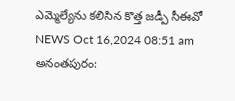ఎమ్మెల్యేను కలిసిన కొత్త జడ్పీ సీఈవో
NEWS Oct 16,2024 08:51 am
అనంతపురం: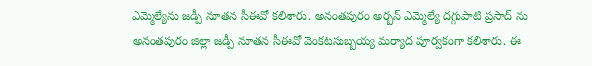ఎమ్మెల్యేను జడ్పీ నూతన సీఈవో కలిశారు. అనంతపురం అర్బన్ ఎమ్మెల్యే దగ్గుపాటి ప్రసాద్ ను అనంతపురం జిల్లా జడ్పీ నూతన సీఈవో వెంకటసుబ్బయ్య మర్యాద పూర్వకంగా కలిశారు. ఈ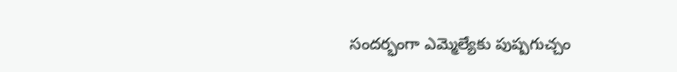సందర్భంగా ఎమ్మెల్యేకు పుష్పగుచ్చం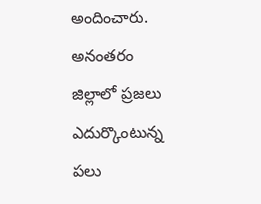అందించారు. అనంతరం జిల్లాలో ప్రజలు ఎదుర్కొంటున్న పలు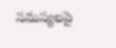సమస్యలపై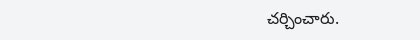చర్చించారు.